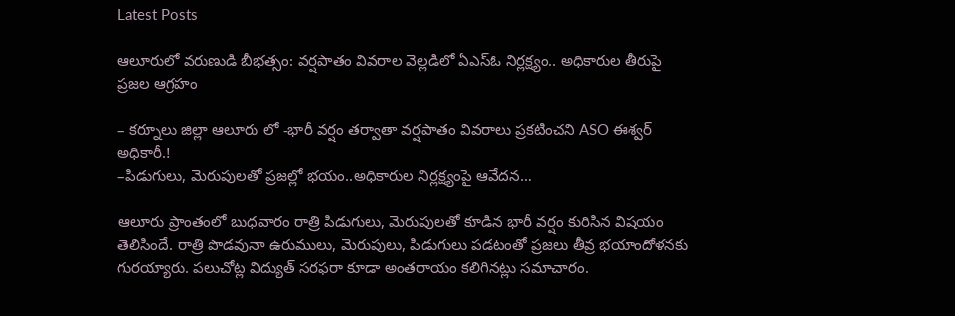Latest Posts

ఆలూరులో వరుణుడి బీభత్సం: వర్షపాతం వివరాల వెల్లడిలో ఏఎస్ఓ నిర్లక్ష్యం.. అధికారుల తీరుపై ప్రజల ఆగ్రహం

– కర్నూలు జిల్లా ఆలూరు లో -భారీ వర్షం తర్వాతా వర్షపాతం వివరాలు ప్రకటించని ASO ఈశ్వర్ అధికారీ.!
–పిడుగులు, మెరుపులతో ప్రజల్లో భయం..అధికారుల నిర్లక్ష్యంపై ఆవేదన…

ఆలూరు ప్రాంతంలో బుధవారం రాత్రి పిడుగులు, మెరుపులతో కూడిన భారీ వర్షం కురిసిన విషయం తెలిసిందే. రాత్రి పొడవునా ఉరుములు, మెరుపులు, పిడుగులు పడటంతో ప్రజలు తీవ్ర భయాందోళనకు గురయ్యారు. పలుచోట్ల విద్యుత్ సరఫరా కూడా అంతరాయం కలిగినట్లు సమాచారం.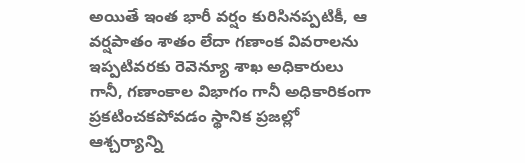అయితే ఇంత భారీ వర్షం కురిసినప్పటికీ, ఆ వర్షపాతం శాతం లేదా గణాంక వివరాలను ఇప్పటివరకు రెవెన్యూ శాఖ అధికారులు గానీ, గణాంకాల విభాగం గానీ అధికారికంగా ప్రకటించకపోవడం స్థానిక ప్రజల్లో ఆశ్చర్యాన్ని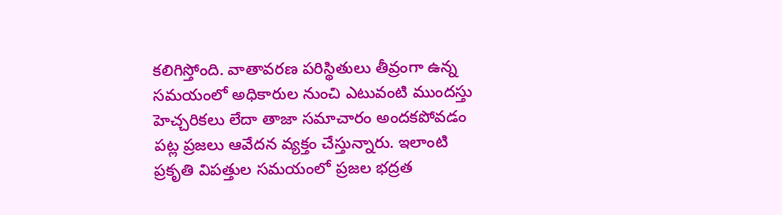కలిగిస్తోంది. వాతావరణ పరిస్థితులు తీవ్రంగా ఉన్న సమయంలో అధికారుల నుంచి ఎటువంటి ముందస్తు హెచ్చరికలు లేదా తాజా సమాచారం అందకపోవడం పట్ల ప్రజలు ఆవేదన వ్యక్తం చేస్తున్నారు. ఇలాంటి ప్రకృతి విపత్తుల సమయంలో ప్రజల భద్రత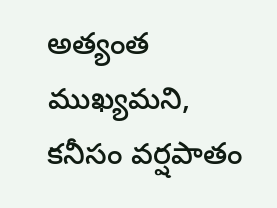అత్యంత ముఖ్యమని, కనీసం వర్షపాతం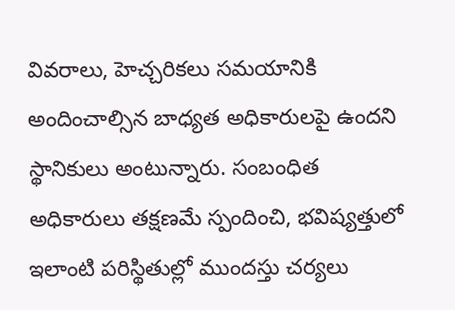వివరాలు, హెచ్చరికలు సమయానికి అందించాల్సిన బాధ్యత అధికారులపై ఉందని స్థానికులు అంటున్నారు. సంబంధిత అధికారులు తక్షణమే స్పందించి, భవిష్యత్తులో ఇలాంటి పరిస్థితుల్లో ముందస్తు చర్యలు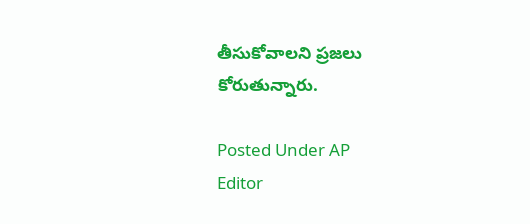తీసుకోవాలని ప్రజలు కోరుతున్నారు.

Posted Under AP
Editor